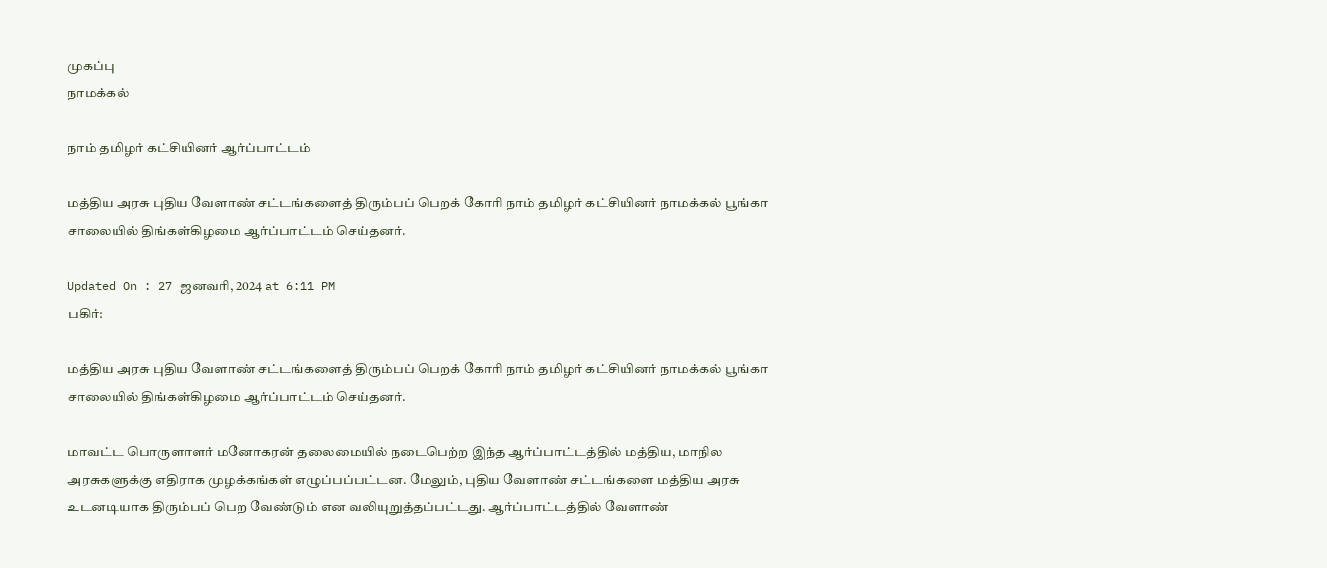முகப்பு
நாமக்கல்

நாம் தமிழர் கட்சியினர் ஆர்ப்பாட்டம்

மத்திய அரசு புதிய வேளாண் சட்டங்களைத் திரும்பப் பெறக் கோரி நாம் தமிழர் கட்சியினர் நாமக்கல் பூங்கா சாலையில் திங்கள்கிழமை ஆர்ப்பாட்டம் செய்தனர்.

Updated On : 27 ஜனவரி, 2024 at 6:11 PM
பகிர்:

மத்திய அரசு புதிய வேளாண் சட்டங்களைத் திரும்பப் பெறக் கோரி நாம் தமிழர் கட்சியினர் நாமக்கல் பூங்கா சாலையில் திங்கள்கிழமை ஆர்ப்பாட்டம் செய்தனர்.

மாவட்ட பொருளாளர் மனோகரன் தலைமையில் நடைபெற்ற இந்த ஆர்ப்பாட்டத்தில் மத்திய, மாநில அரசுகளுக்கு எதிராக முழக்கங்கள் எழுப்பப்பட்டன. மேலும், புதிய வேளாண் சட்டங்களை மத்திய அரசு உடனடியாக திரும்பப் பெற வேண்டும் என வலியுறுத்தப்பட்டது. ஆர்ப்பாட்டத்தில் வேளாண்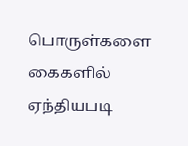பொருள்களை கைகளில் ஏந்தியபடி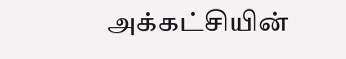அக்கட்சியின்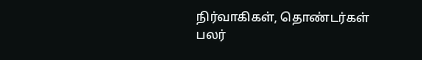நிர்வாகிகள், தொண்டர்கள் பலர்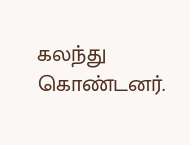கலந்து கொண்டனர்.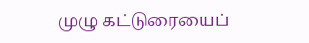முழு கட்டுரையைப்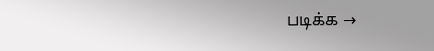படிக்க →